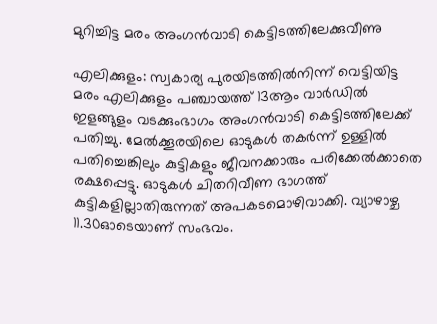മുറിച്ചിട്ട മരം അംഗൻവാടി കെട്ടിടത്തിലേക്കുവീണു

എലിക്കുളം: സ്വകാര്യ പുരയിടത്തിൽനിന്ന് വെട്ടിയിട്ട മരം എലിക്കുളം പഞ്ചായത്ത് 13ആം വാർഡിൽ ഇളങ്ങുളം വടക്കുംഭാഗം അംഗൻവാടി കെട്ടിടത്തിലേക്ക് പതിച്ചു. മേൽക്കൂരയിലെ ഓടുകൾ തകർന്ന് ഉള്ളിൽ പതിച്ചെങ്കിലും കുട്ടികളും ജീവനക്കാരും പരിക്കേൽക്കാതെ രക്ഷപ്പെട്ടു. ഓടുകൾ ചിതറിവീണ ഭാഗത്ത് കുട്ടികളില്ലാതിരുന്നത് അപകടമൊഴിവാക്കി. വ്യാഴാഴ്ച 11.30ഓടെയാണ് സംഭവം.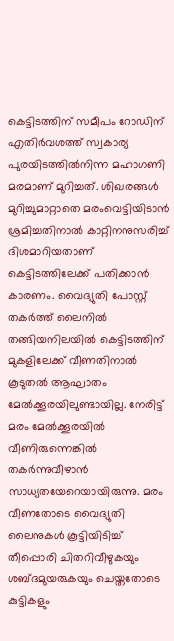കെട്ടിടത്തിന് സമീപം റോഡിന് എതിർവശത്ത് സ്വകാര്യ പുരയിടത്തിൽനിന്ന മഹാഗണി മരമാണ് മുറിച്ചത്. ശിഖരങ്ങൾ മുറിച്ചുമാറ്റാതെ മരംവെട്ടിയിടാൻ ശ്രമിച്ചതിനാൽ കാറ്റിനനുസരിച്ച് ദിശമാറിയതാണ് കെട്ടിടത്തിലേക്ക് പതിക്കാൻ കാരണം. വൈദ്യുതി പോസ്റ്റ് തകർത്ത് ലൈനിൽ തങ്ങിയനിലയിൽ കെട്ടിടത്തിന് മുകളിലേക്ക് വീണതിനാൽ കൂടുതൽ ആഘാതം മേൽക്കൂരയിലുണ്ടായില്ല. നേരിട്ട് മരം മേൽക്കൂരയിൽ വീണിരുന്നെങ്കിൽ തകർന്നുവീഴാൻ സാധ്യതയേറെയായിരുന്നു. മരം വീണതോടെ വൈദ്യുതി ലൈനുകൾ കൂട്ടിയിടിച്ച് തീപ്പൊരി ചിതറിവീഴുകയും ശബ്ദമുയരുകയും ചെയ്തതോടെ കുട്ടികളും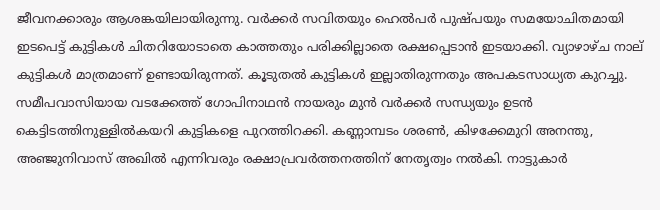ജീവനക്കാരും ആശങ്കയിലായിരുന്നു. വർക്കർ സവിതയും ഹെൽപർ പുഷ്പയും സമയോചിതമായി ഇടപെട്ട് കുട്ടികൾ ചിതറിയോടാതെ കാത്തതും പരിക്കില്ലാതെ രക്ഷപ്പെടാൻ ഇടയാക്കി. വ്യാഴാഴ്ച നാല് കുട്ടികൾ മാത്രമാണ് ഉണ്ടായിരുന്നത്. കൂടുതൽ കുട്ടികൾ ഇല്ലാതിരുന്നതും അപകടസാധ്യത കുറച്ചു. സമീപവാസിയായ വടക്കേത്ത് ഗോപിനാഥൻ നായരും മുൻ വർക്കർ സന്ധ്യയും ഉടൻ കെട്ടിടത്തിനുള്ളിൽകയറി കുട്ടികളെ പുറത്തിറക്കി. കണ്ണാമ്പടം ശരൺ, കിഴക്കേമുറി അനന്തു, അഞ്ജുനിവാസ് അഖിൽ എന്നിവരും രക്ഷാപ്രവർത്തനത്തിന് നേതൃത്വം നൽകി. നാട്ടുകാർ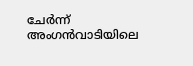ചേർന്ന് അംഗൻവാടിയിലെ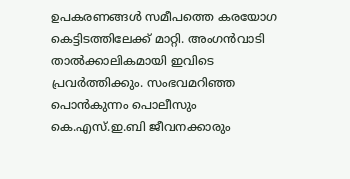ഉപകരണങ്ങൾ സമീപത്തെ കരയോഗ കെട്ടിടത്തിലേക്ക് മാറ്റി. അംഗൻവാടി താൽക്കാലികമായി ഇവിടെ പ്രവർത്തിക്കും. സംഭവമറിഞ്ഞ പൊൻകുന്നം പൊലീസും കെ.എസ്.ഇ.ബി ജീവനക്കാരും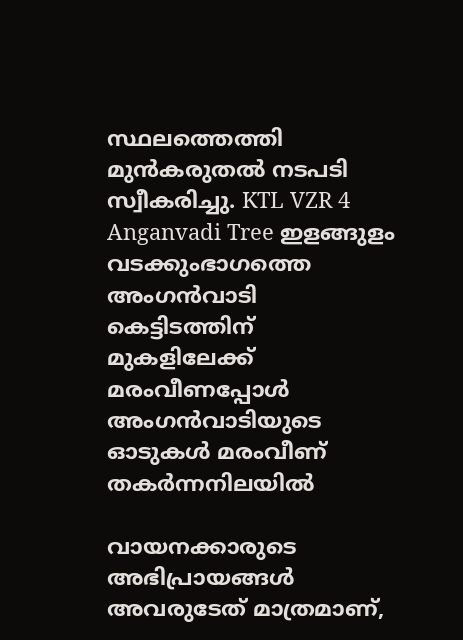സ്ഥലത്തെത്തി മുൻകരുതൽ നടപടി സ്വീകരിച്ചു. KTL VZR 4 Anganvadi Tree ഇളങ്ങുളം വടക്കുംഭാഗത്തെ അംഗൻവാടി കെട്ടിടത്തിന് മുകളിലേക്ക് മരംവീണപ്പോൾ അംഗൻവാടിയുടെ ഓടുകൾ മരംവീണ് തകർന്നനിലയിൽ

വായനക്കാരുടെ അഭിപ്രായങ്ങള്‍ അവരുടേത് മാത്രമാണ്,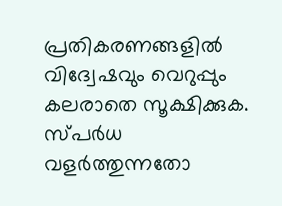പ്രതികരണങ്ങളിൽ വിദ്വേഷവും വെറുപ്പും കലരാതെ സൂക്ഷിക്കുക. സ്പർധ വളർത്തുന്നതോ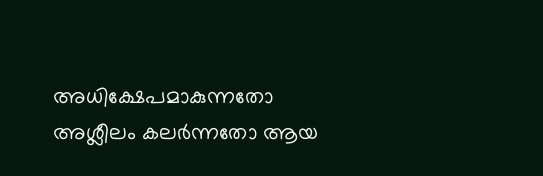അധിക്ഷേപമാകുന്നതോ അശ്ലീലം കലർന്നതോ ആയ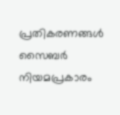പ്രതികരണങ്ങൾ സൈബർ നിയമപ്രകാരം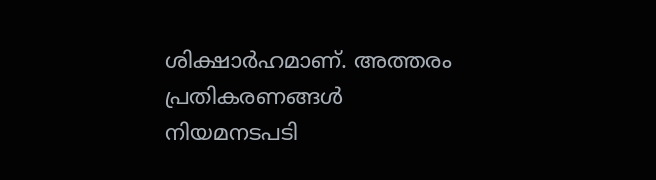ശിക്ഷാർഹമാണ്. അത്തരം പ്രതികരണങ്ങൾ നിയമനടപടി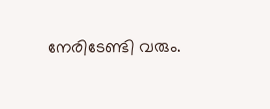നേരിടേണ്ടി വരും.